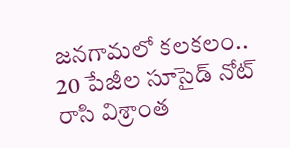జనగామలో కలకలం.. 20 పేజీల సూసైడ్ నోట్ రాసి విశ్రాంత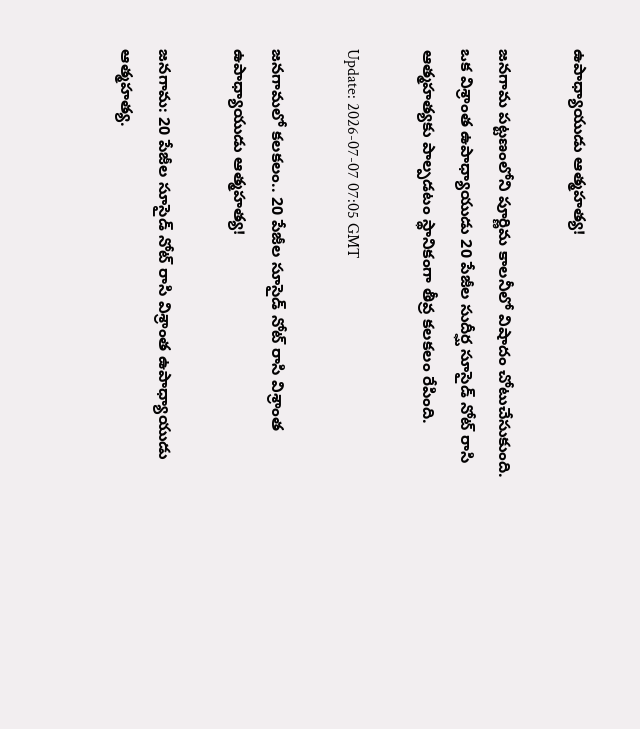ఉపాధ్యాయుడు ఆత్మహత్య!

జనగామ పట్టణంలోని పూర్ణిమ కాలనీలో విషాదం చోటుచేసుకుంది. ఒక విశ్రాంత ఉపాధ్యాయుడు 20 పేజీల సుదీర్ఘ సూసైడ్ నోట్ రాసి ఆత్మహత్యకు పాల్పడటం స్థానికంగా తీవ్ర కలకలం రేపింది.

Update: 2026-07-07 07:05 GMT

జనగామలో కలకలం.. 20 పేజీల సూసైడ్ నోట్ రాసి విశ్రాంత ఉపాధ్యాయుడు ఆత్మహత్య!

జనగామ: 20 పేజీల సూసైడ్ నోట్ రాసి విశ్రాంత ఉపాధ్యాయుడు ఆత్మహత్య.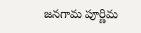జనగామ పూర్ణిమ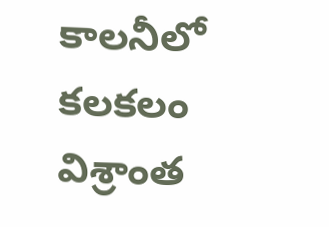కాలనీలో కలకలం విశ్రాంత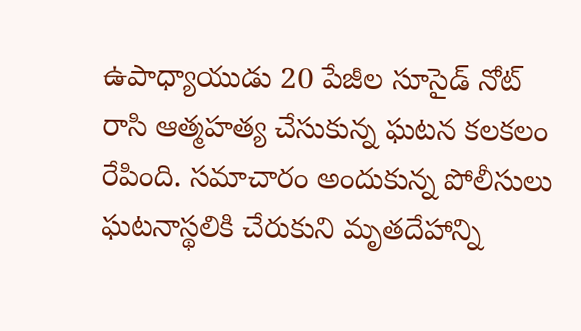ఉపాధ్యాయుడు 20 పేజీల సూసైడ్ నోట్ రాసి ఆత్మహత్య చేసుకున్న ఘటన కలకలం రేపింది. సమాచారం అందుకున్న పోలీసులు ఘటనాస్థలికి చేరుకుని మృతదేహాన్ని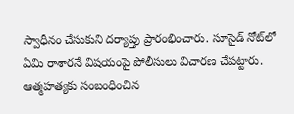స్వాధీనం చేసుకుని దర్యాప్తు ప్రారంభించారు. సూసైడ్ నోట్‌లో ఏమి రాశారనే విషయంపై పోలీసులు విచారణ చేపట్టారు. ఆత్మహత్యకు సంబంధించిన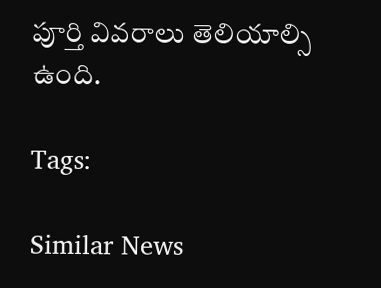పూర్తి వివరాలు తెలియాల్సి ఉంది.

Tags:

Similar News